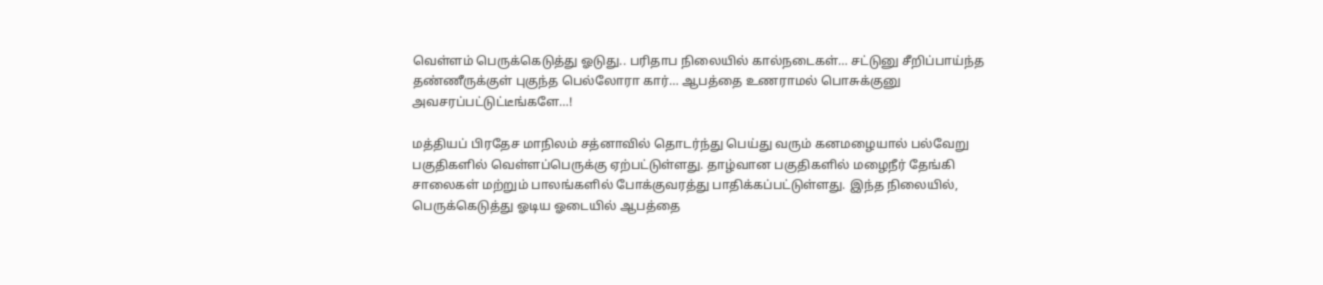வெள்ளம் பெருக்கெடுத்து ஓடுது.. பரிதாப நிலையில் கால்நடைகள்… சட்டுனு சீறிப்பாய்ந்த தண்ணீருக்குள் புகுந்த பெல்லோரா கார்… ஆபத்தை உணராமல் பொசுக்குனு அவசரப்பட்டுட்டீங்களே…!

மத்தியப் பிரதேச மாநிலம் சத்னாவில் தொடர்ந்து பெய்து வரும் கனமழையால் பல்வேறு பகுதிகளில் வெள்ளப்பெருக்கு ஏற்பட்டுள்ளது. தாழ்வான பகுதிகளில் மழைநீர் தேங்கி சாலைகள் மற்றும் பாலங்களில் போக்குவரத்து பாதிக்கப்பட்டுள்ளது. இந்த நிலையில், பெருக்கெடுத்து ஓடிய ஓடையில் ஆபத்தை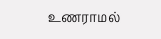உணராமல்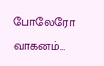போலேரோ வாகனம்…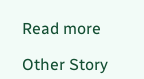Read more

Other Story